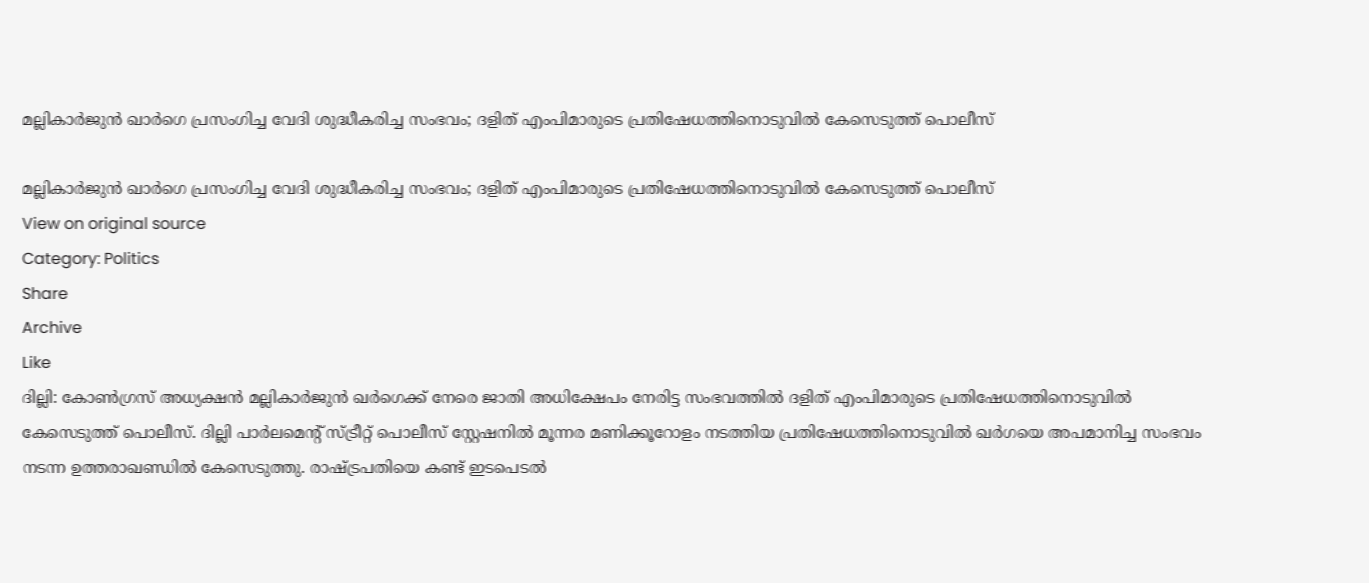മല്ലികാര്‍ജുന്‍ ഖാർഗെ പ്രസംഗിച്ച വേദി ശുദ്ധീകരിച്ച സംഭവം; ദളിത് എംപിമാരുടെ പ്രതിഷേധത്തിനൊടുവില്‍ കേസെടുത്ത് പൊലീസ്

മല്ലികാര്‍ജുന്‍ ഖാർഗെ പ്രസംഗിച്ച വേദി ശുദ്ധീകരിച്ച സംഭവം; ദളിത് എംപിമാരുടെ പ്രതിഷേധത്തിനൊടുവില്‍ കേസെടുത്ത് പൊലീസ്
View on original source
Category: Politics
Share
Archive
Like
ദില്ലി: കോണ്‍ഗ്രസ് അധ്യക്ഷന്‍ മല്ലികാര്‍ജുന്‍ ഖര്‍ഗെക്ക് നേരെ ജാതി അധിക്ഷേപം നേരിട്ട സംഭവത്തില്‍ ദളിത് എംപിമാരുടെ പ്രതിഷേധത്തിനൊടുവില്‍ കേസെടുത്ത് പൊലീസ്. ദില്ലി പാര്‍ലമെന്‍റ് സ്ട്രീറ്റ് പൊലീസ് സ്റ്റേഷനില്‍ മൂന്നര മണിക്കൂറോളം നടത്തിയ പ്രതിഷേധത്തിനൊടുവില്‍ ഖര്‍ഗയെ അപമാനിച്ച സംഭവം നടന്ന ഉത്തരാഖണ്ഡില്‍ കേസെടുത്തു. രാഷ്ട്രപതിയെ കണ്ട് ഇടപെടല്‍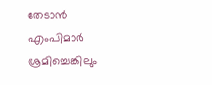തേടാന്‍ എംപിമാര്‍ ശ്രമിച്ചെങ്കിലും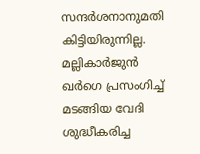സന്ദര്‍ശനാനുമതി കിട്ടിയിരുന്നില്ല. മല്ലികാര്‍ജുന്‍ ഖര്‍ഗെ പ്രസംഗിച്ച് മടങ്ങിയ വേദി ശുദ്ധീകരിച്ച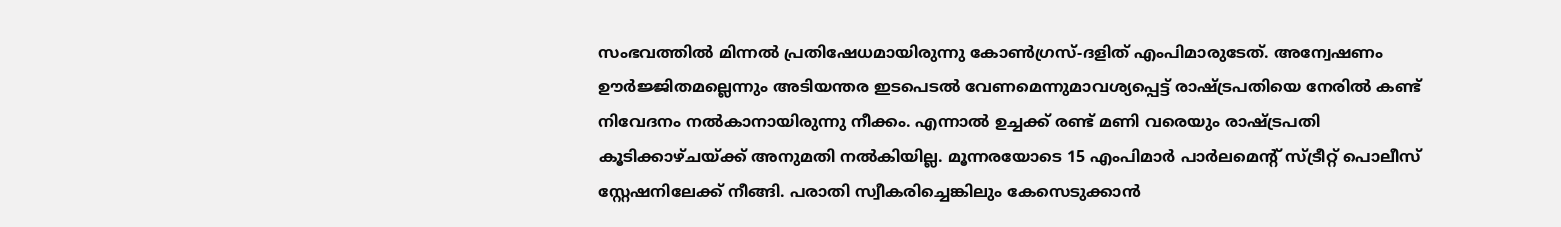സംഭവത്തില്‍ മിന്നല്‍ പ്രതിഷേധമായിരുന്നു കോണ്‍ഗ്രസ്-ദളിത് എംപിമാരുടേത്. അന്വേഷണം ഊര്‍ജ്ജിതമല്ലെന്നും അടിയന്തര ഇടപെടല്‍ വേണമെന്നുമാവശ്യപ്പെട്ട് രാഷ്ട്രപതിയെ നേരില്‍ കണ്ട് നിവേദനം നല്‍കാനായിരുന്നു നീക്കം. എന്നാല്‍ ഉച്ചക്ക് രണ്ട് മണി വരെയും രാഷ്ട്രപതി കൂടിക്കാഴ്ചയ്ക്ക് അനുമതി നല്‍കിയില്ല. മൂന്നരയോടെ 15 എംപിമാര്‍ പാര്‍ലമെന്‍റ് സ്ട്രീറ്റ് പൊലീസ് സ്റ്റേഷനിലേക്ക് നീങ്ങി. പരാതി സ്വീകരിച്ചെങ്കിലും കേസെടുക്കാന്‍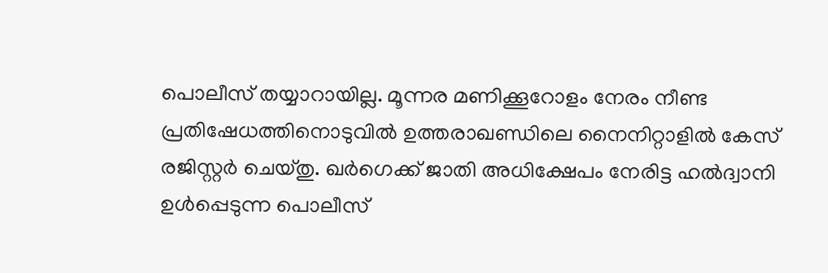പൊലീസ് തയ്യാറായില്ല. മൂന്നര മണിക്കൂറോളം നേരം നീണ്ട പ്രതിഷേധത്തിനൊടുവില്‍ ഉത്തരാഖണ്ഡിലെ നൈനിറ്റാളില്‍ കേസ് രജിസ്റ്റര്‍ ചെയ്തു. ഖര്‍ഗെക്ക് ജാതി അധിക്ഷേപം നേരിട്ട ഹല്‍ദ്വാനി ഉള്‍പ്പെടുന്ന പൊലീസ്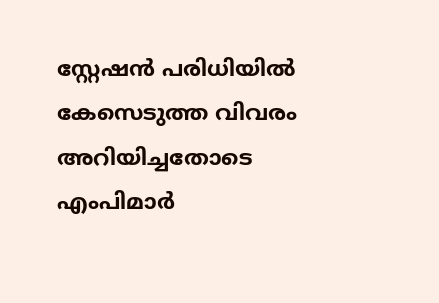സ്റ്റേഷന്‍ പരിധിയില്‍ കേസെടുത്ത വിവരം അറിയിച്ചതോടെ എംപിമാര്‍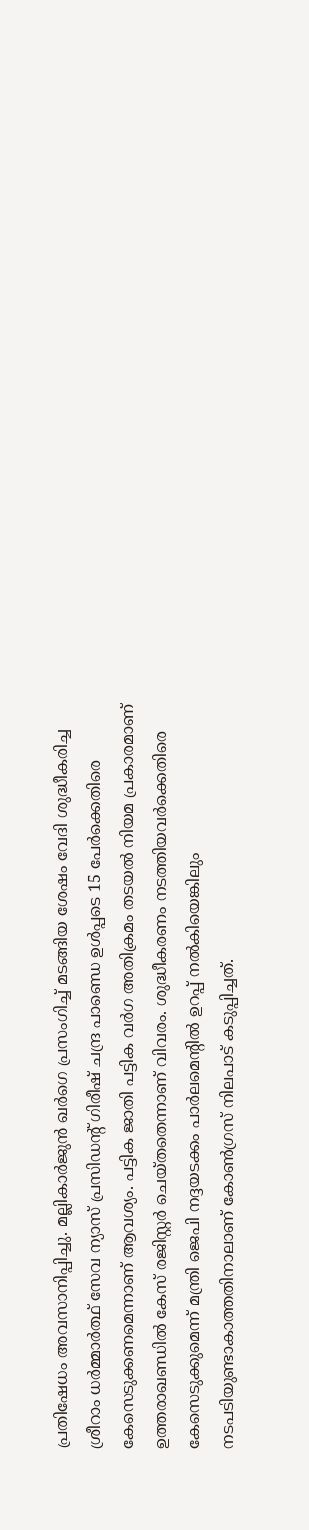പ്രതിഷേധം അവസാനിപ്പിച്ചു. മല്ലികാര്‍ജുന്‍ ഖര്‍ഗെ പ്രസംഗിച്ച് മടങ്ങിയ ശേഷം വേദി ശുദ്ധീകരിച്ച ശ്രീറാം ധര്‍മ്മാര്‍ത്ഥ് സേവ ന്യാസ് പ്രസിഡന്‍റ് ഗിരീഷ് ചന്ദ്ര പാണ്ഡെ ഉള്‍പ്പടെ 15 പേര്‍ക്കെതിരെ കേസെടുക്കണമെന്നാണ് ആവശ്യം. പട്ടിക ജാതി പട്ടിക വര്‍ഗ അതിക്രമം തടയല്‍ നിയമ പ്രകാരമാണ് ഉത്തരാഖണ്ഡില്‍ കേസ് രജിസ്റ്റര്‍ ചെയ്തതെന്നാണ് വിവരം. ശുദ്ധീകരണം നടത്തിയവര്‍ക്കെതിരെ കേസെടുക്കുമെന്ന് മന്ത്രി ജെപി നദ്ദയടക്കം പാര്‍ലമെന്‍റില്‍ ഉറപ്പ് നല്‍കിയെങ്കിലും നടപടിയുണ്ടാകാത്തതിനാലാണ് കോണ്‍ഗ്രസ് നിലപാട് കടുപ്പിച്ചത്.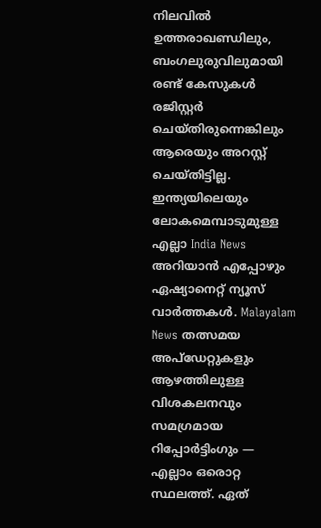നിലവില്‍ ഉത്തരാഖണ്ഡിലും, ബംഗലുരുവിലുമായി രണ്ട് കേസുകള്‍ രജിസ്റ്റര്‍ ചെയ്തിരുന്നെങ്കിലും ആരെയും അറസ്റ്റ് ചെയ്തിട്ടില്ല. ഇന്ത്യയിലെയും ലോകമെമ്പാടുമുള്ള എല്ലാ India News അറിയാൻ എപ്പോഴും ഏഷ്യാനെറ്റ് ന്യൂസ് വാർത്തകൾ. Malayalam News തത്സമയ അപ്‌ഡേറ്റുകളും ആഴത്തിലുള്ള വിശകലനവും സമഗ്രമായ റിപ്പോർട്ടിംഗും — എല്ലാം ഒരൊറ്റ സ്ഥലത്ത്. ഏത്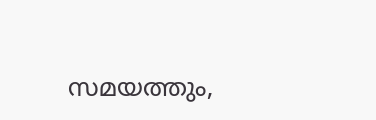സമയത്തും,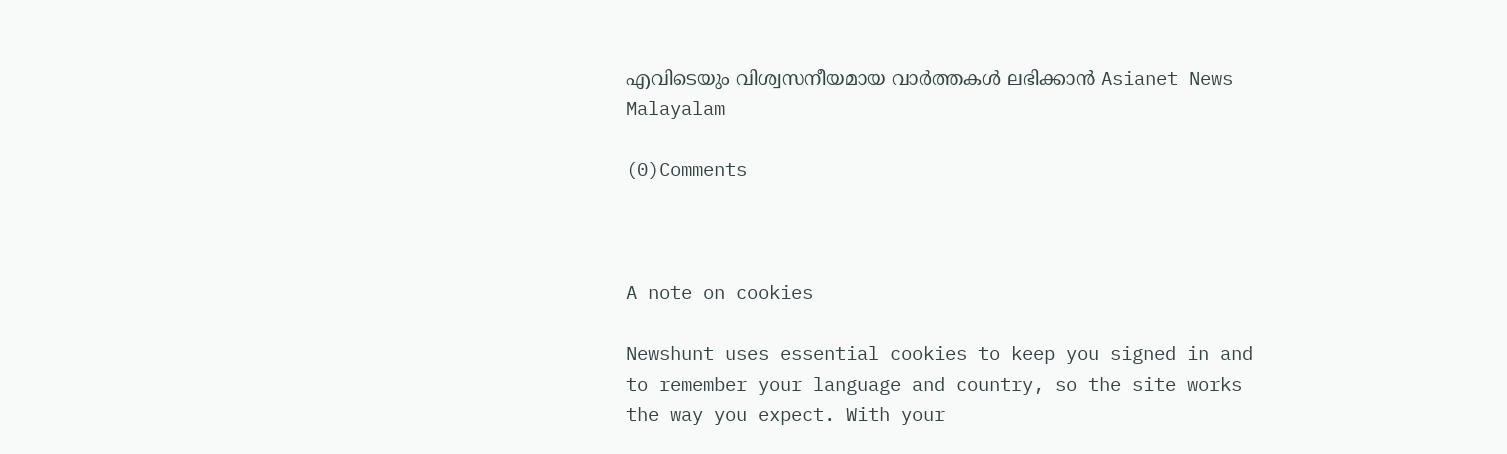എവിടെയും വിശ്വസനീയമായ വാർത്തകൾ ലഭിക്കാൻ Asianet News Malayalam

(0)Comments



A note on cookies

Newshunt uses essential cookies to keep you signed in and to remember your language and country, so the site works the way you expect. With your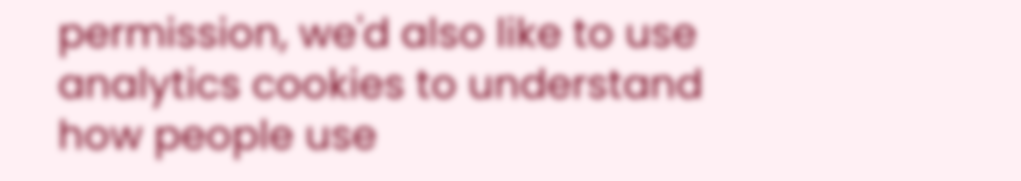permission, we'd also like to use analytics cookies to understand how people use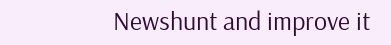Newshunt and improve it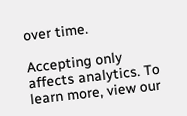over time.

Accepting only affects analytics. To learn more, view our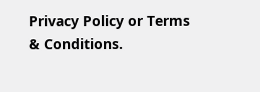Privacy Policy or Terms & Conditions.